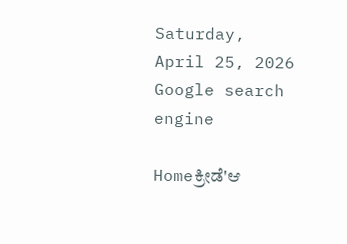Saturday, April 25, 2026
Google search engine

Homeಕ್ರೀಡೆ'ಆ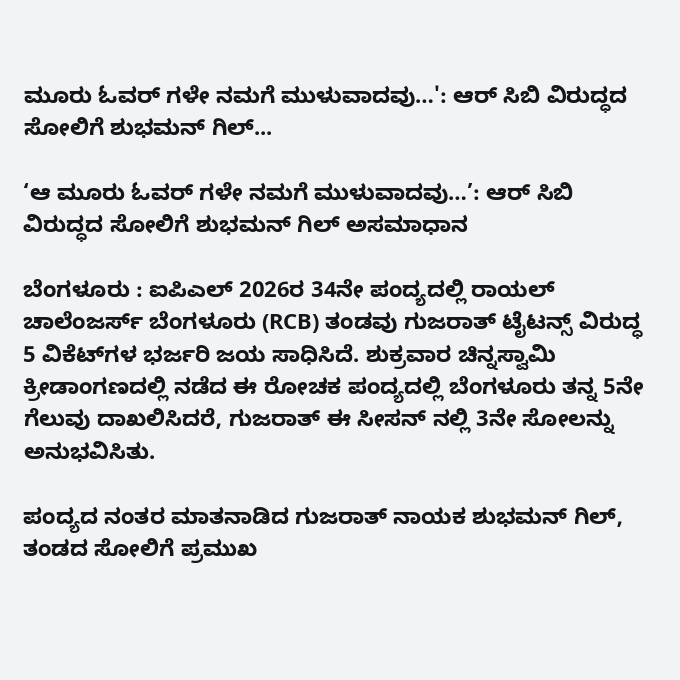ಮೂರು ಓವರ್‌ ಗಳೇ ನಮಗೆ ಮುಳುವಾದವು…': ಆರ್‌ ಸಿಬಿ ವಿರುದ್ಧದ ಸೋಲಿಗೆ ಶುಭಮನ್ ಗಿಲ್...

‘ಆ ಮೂರು ಓವರ್‌ ಗಳೇ ನಮಗೆ ಮುಳುವಾದವು…’: ಆರ್‌ ಸಿಬಿ ವಿರುದ್ಧದ ಸೋಲಿಗೆ ಶುಭಮನ್ ಗಿಲ್ ಅಸಮಾಧಾನ

ಬೆಂಗಳೂರು : ಐಪಿಎಲ್ 2026ರ 34ನೇ ಪಂದ್ಯದಲ್ಲಿ ರಾಯಲ್ ಚಾಲೆಂಜರ್ಸ್ ಬೆಂಗಳೂರು (RCB) ತಂಡವು ಗುಜರಾತ್ ಟೈಟನ್ಸ್ ವಿರುದ್ಧ 5 ವಿಕೆಟ್‌ಗಳ ಭರ್ಜರಿ ಜಯ ಸಾಧಿಸಿದೆ. ಶುಕ್ರವಾರ ಚಿನ್ನಸ್ವಾಮಿ ಕ್ರೀಡಾಂಗಣದಲ್ಲಿ ನಡೆದ ಈ ರೋಚಕ ಪಂದ್ಯದಲ್ಲಿ ಬೆಂಗಳೂರು ತನ್ನ 5ನೇ ಗೆಲುವು ದಾಖಲಿಸಿದರೆ, ಗುಜರಾತ್ ಈ ಸೀಸನ್‌ ನಲ್ಲಿ 3ನೇ ಸೋಲನ್ನು ಅನುಭವಿಸಿತು.

ಪಂದ್ಯದ ನಂತರ ಮಾತನಾಡಿದ ಗುಜರಾತ್ ನಾಯಕ ಶುಭಮನ್ ಗಿಲ್, ತಂಡದ ಸೋಲಿಗೆ ಪ್ರಮುಖ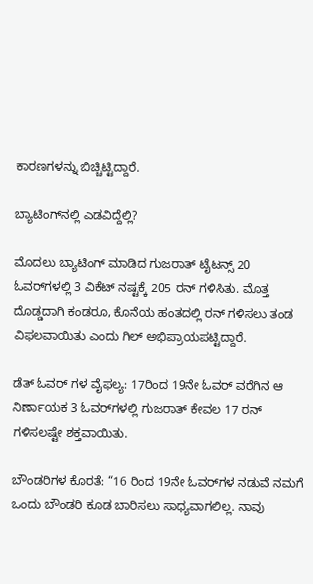ಕಾರಣಗಳನ್ನು ಬಿಚ್ಚಿಟ್ಟಿದ್ದಾರೆ.

ಬ್ಯಾಟಿಂಗ್‌ನಲ್ಲಿ ಎಡವಿದ್ದೆಲ್ಲಿ?

ಮೊದಲು ಬ್ಯಾಟಿಂಗ್ ಮಾಡಿದ ಗುಜರಾತ್ ಟೈಟನ್ಸ್ 20 ಓವರ್‌ಗಳಲ್ಲಿ 3 ವಿಕೆಟ್ ನಷ್ಟಕ್ಕೆ 205 ರನ್ ಗಳಿಸಿತು. ಮೊತ್ತ ದೊಡ್ಡದಾಗಿ ಕಂಡರೂ, ಕೊನೆಯ ಹಂತದಲ್ಲಿ ರನ್ ಗಳಿಸಲು ತಂಡ ವಿಫಲವಾಯಿತು ಎಂದು ಗಿಲ್ ಅಭಿಪ್ರಾಯಪಟ್ಟಿದ್ದಾರೆ.

ಡೆತ್ ಓವರ್‌ ಗಳ ವೈಫಲ್ಯ: 17ರಿಂದ 19ನೇ ಓವರ್ ವರೆಗಿನ ಆ ನಿರ್ಣಾಯಕ 3 ಓವರ್‌ಗಳಲ್ಲಿ ಗುಜರಾತ್ ಕೇವಲ 17 ರನ್ ಗಳಿಸಲಷ್ಟೇ ಶಕ್ತವಾಯಿತು.

ಬೌಂಡರಿಗಳ ಕೊರತೆ: “16 ರಿಂದ 19ನೇ ಓವರ್‌ಗಳ ನಡುವೆ ನಮಗೆ ಒಂದು ಬೌಂಡರಿ ಕೂಡ ಬಾರಿಸಲು ಸಾಧ್ಯವಾಗಲಿಲ್ಲ. ನಾವು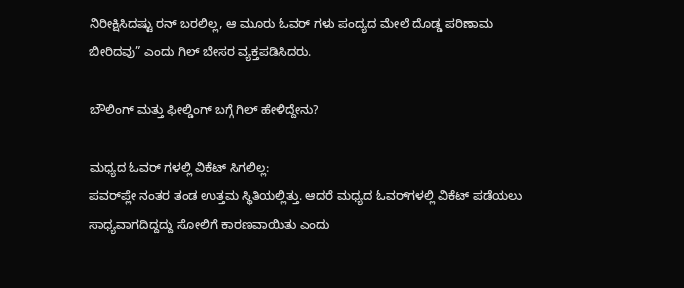ನಿರೀಕ್ಷಿಸಿದಷ್ಟು ರನ್ ಬರಲಿಲ್ಲ, ಆ ಮೂರು ಓವರ್‌ ಗಳು ಪಂದ್ಯದ ಮೇಲೆ ದೊಡ್ಡ ಪರಿಣಾಮ ಬೀರಿದವು” ಎಂದು ಗಿಲ್ ಬೇಸರ ವ್ಯಕ್ತಪಡಿಸಿದರು.

ಬೌಲಿಂಗ್ ಮತ್ತು ಫೀಲ್ಡಿಂಗ್ ಬಗ್ಗೆ ಗಿಲ್ ಹೇಳಿದ್ದೇನು?

ಮಧ್ಯದ ಓವರ್‌ ಗಳಲ್ಲಿ ವಿಕೆಟ್ ಸಿಗಲಿಲ್ಲ:
ಪವರ್‌ಪ್ಲೇ ನಂತರ ತಂಡ ಉತ್ತಮ ಸ್ಥಿತಿಯಲ್ಲಿತ್ತು. ಆದರೆ ಮಧ್ಯದ ಓವರ್‌ಗಳಲ್ಲಿ ವಿಕೆಟ್ ಪಡೆಯಲು ಸಾಧ್ಯವಾಗದಿದ್ದದ್ದು ಸೋಲಿಗೆ ಕಾರಣವಾಯಿತು ಎಂದು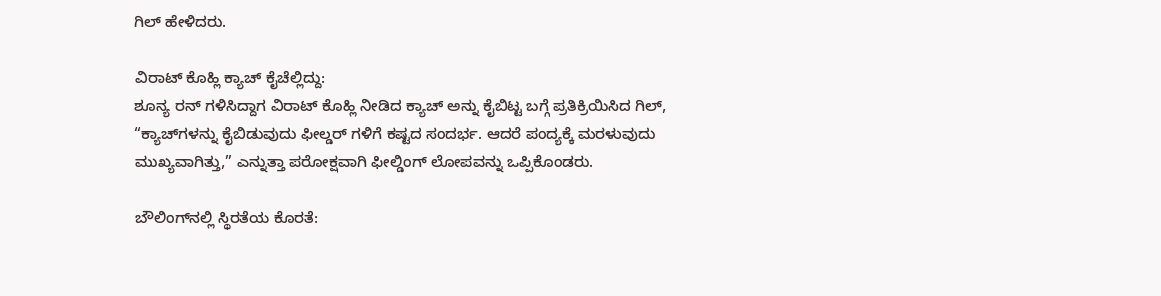ಗಿಲ್ ಹೇಳಿದರು.

ವಿರಾಟ್ ಕೊಹ್ಲಿ ಕ್ಯಾಚ್ ಕೈಚೆಲ್ಲಿದ್ದು:
ಶೂನ್ಯ ರನ್ ಗಳಿಸಿದ್ದಾಗ ವಿರಾಟ್ ಕೊಹ್ಲಿ ನೀಡಿದ ಕ್ಯಾಚ್ ಅನ್ನು ಕೈಬಿಟ್ಟ ಬಗ್ಗೆ ಪ್ರತಿಕ್ರಿಯಿಸಿದ ಗಿಲ್, “ಕ್ಯಾಚ್‌ಗಳನ್ನು ಕೈಬಿಡುವುದು ಫೀಲ್ಡರ್‌ ಗಳಿಗೆ ಕಷ್ಟದ ಸಂದರ್ಭ. ಆದರೆ ಪಂದ್ಯಕ್ಕೆ ಮರಳುವುದು ಮುಖ್ಯವಾಗಿತ್ತು,” ಎನ್ನುತ್ತಾ ಪರೋಕ್ಷವಾಗಿ ಫೀಲ್ಡಿಂಗ್ ಲೋಪವನ್ನು ಒಪ್ಪಿಕೊಂಡರು.

ಬೌಲಿಂಗ್‌ನಲ್ಲಿ ಸ್ಥಿರತೆಯ ಕೊರತೆ: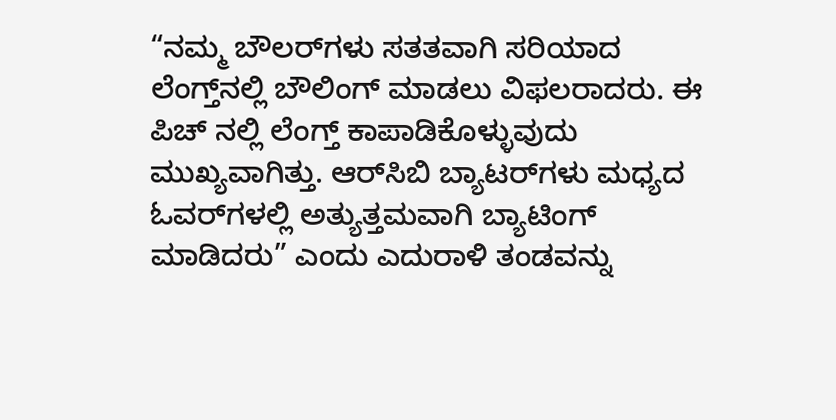“ನಮ್ಮ ಬೌಲರ್‌ಗಳು ಸತತವಾಗಿ ಸರಿಯಾದ ಲೆಂಗ್ತ್‌ನಲ್ಲಿ ಬೌಲಿಂಗ್ ಮಾಡಲು ವಿಫಲರಾದರು. ಈ ಪಿಚ್‌ ನಲ್ಲಿ ಲೆಂಗ್ತ್ ಕಾಪಾಡಿಕೊಳ್ಳುವುದು ಮುಖ್ಯವಾಗಿತ್ತು. ಆರ್‌ಸಿಬಿ ಬ್ಯಾಟರ್‌ಗಳು ಮಧ್ಯದ ಓವರ್‌ಗಳಲ್ಲಿ ಅತ್ಯುತ್ತಮವಾಗಿ ಬ್ಯಾಟಿಂಗ್ ಮಾಡಿದರು” ಎಂದು ಎದುರಾಳಿ ತಂಡವನ್ನು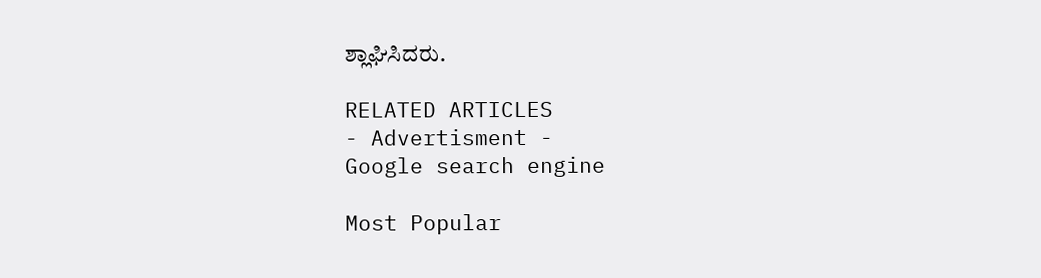ಶ್ಲಾಘಿಸಿದರು.

RELATED ARTICLES
- Advertisment -
Google search engine

Most Popular